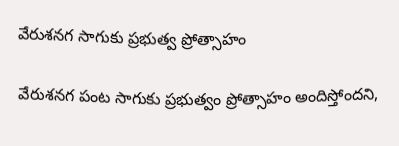వేరుశనగ సాగుకు ప్రభుత్వ ప్రోత్సాహం

వేరుశనగ పంట సాగుకు ప్రభుత్వం ప్రోత్సాహం అందిస్తోందని,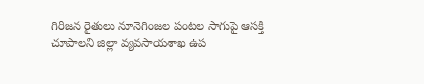గిరిజన రైతులు నూనెగింజల పంటల సాగుపై ఆసక్తి చూపాలని జిల్లా వ్యవసాయశాఖ ఉప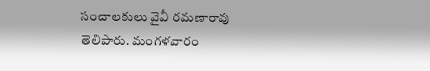సంచాలకులు వైవీ రమణారావు తెలిపారు. మంగళవారం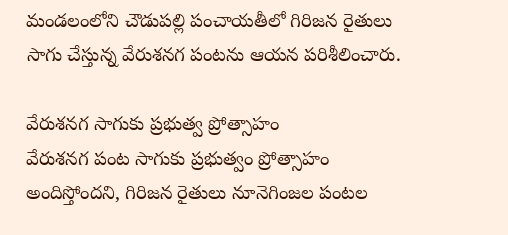మండలంలోని చౌడుపల్లి పంచాయతీలో గిరిజన రైతులు సాగు చేస్తున్న వేరుశనగ పంటను ఆయన పరిశీలించారు.

వేరుశనగ సాగుకు ప్రభుత్వ ప్రోత్సాహం
వేరుశనగ పంట సాగుకు ప్రభుత్వం ప్రోత్సాహం అందిస్తోందని, గిరిజన రైతులు నూనెగింజల పంటల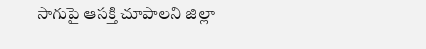సాగుపై ఆసక్తి చూపాలని జిల్లా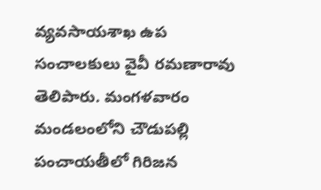వ్యవసాయశాఖ ఉప సంచాలకులు వైవీ రమణారావు తెలిపారు. మంగళవారం మండలంలోని చౌడుపల్లి పంచాయతీలో గిరిజన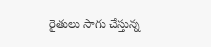రైతులు సాగు చేస్తున్న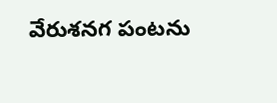వేరుశనగ పంటను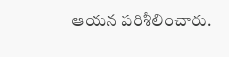ఆయన పరిశీలించారు.